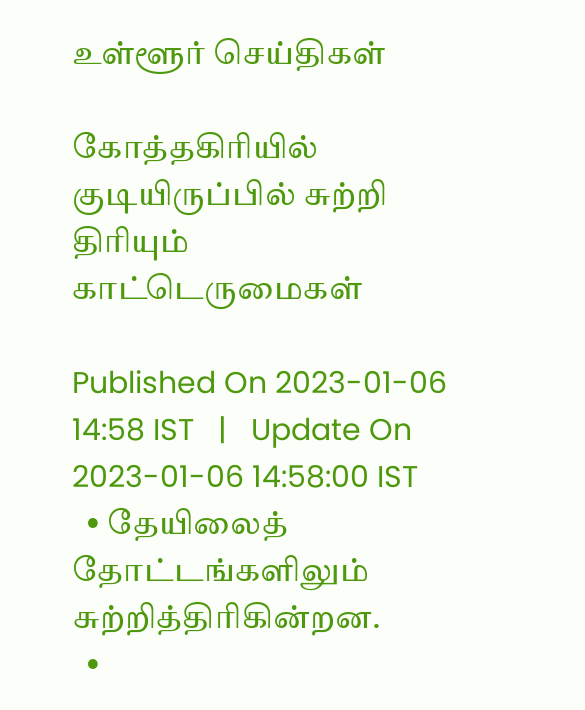உள்ளூர் செய்திகள்

கோத்தகிரியில் குடியிருப்பில் சுற்றி திரியும் காட்டெருமைகள்

Published On 2023-01-06 14:58 IST   |   Update On 2023-01-06 14:58:00 IST
  • தேயிலைத் தோட்டங்களிலும் சுற்றித்திரிகின்றன.
  •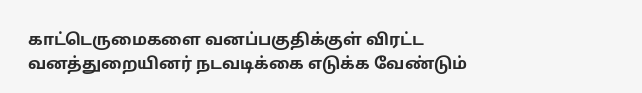காட்டெருமைகளை வனப்பகுதிக்குள் விரட்ட வனத்துறையினர் நடவடிக்கை எடுக்க வேண்டும்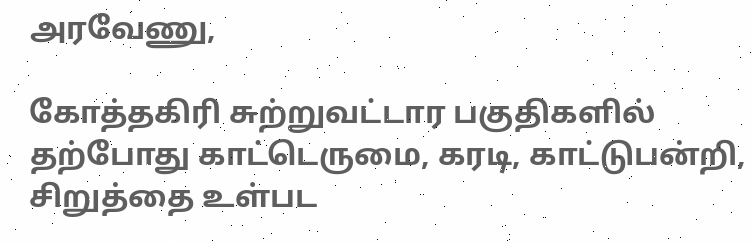அரவேணு,

கோத்தகிரி சுற்றுவட்டார பகுதிகளில் தற்போது காட்டெருமை, கரடி, காட்டுபன்றி, சிறுத்தை உள்பட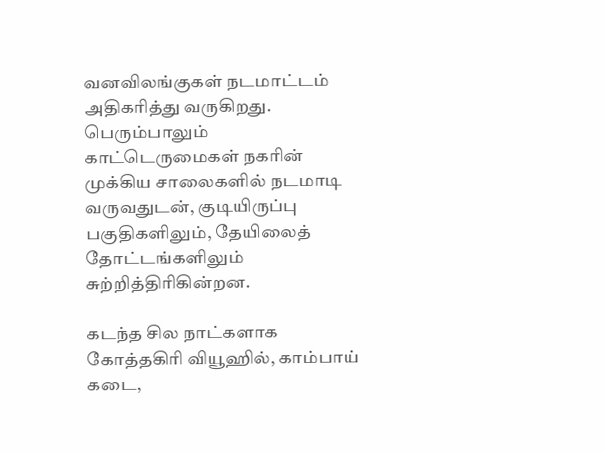வனவிலங்குகள் நடமாட்டம் அதிகரித்து வருகிறது. பெரும்பாலும் காட்டெருமைகள் நகரின் முக்கிய சாலைகளில் நடமாடி வருவதுடன், குடியிருப்பு பகுதிகளிலும், தேயிலைத் தோட்டங்களிலும் சுற்றித்திரிகின்றன.

கடந்த சில நாட்களாக கோத்தகிரி வியூஹில், காம்பாய் கடை,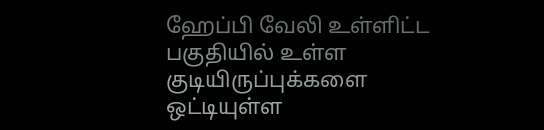ஹேப்பி வேலி உள்ளிட்ட பகுதியில் உள்ள குடியிருப்புக்களை ஒட்டியுள்ள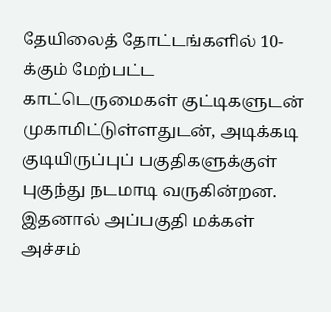தேயிலைத் தோட்டங்களில் 10-க்கும் மேற்பட்ட காட்டெருமைகள் குட்டிகளுடன் முகாமிட்டுள்ளதுடன், அடிக்கடி குடியிருப்புப் பகுதிகளுக்குள் புகுந்து நடமாடி வருகின்றன. இதனால் அப்பகுதி மக்கள் அச்சம்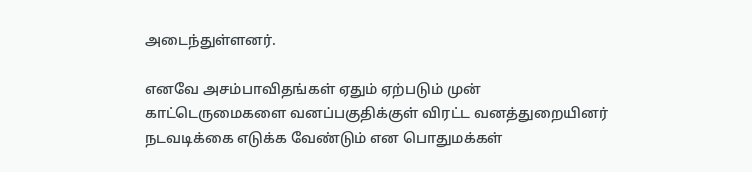அடைந்துள்ளனர்.

எனவே அசம்பாவிதங்கள் ஏதும் ஏற்படும் முன் காட்டெருமைகளை வனப்பகுதிக்குள் விரட்ட வனத்துறையினர் நடவடிக்கை எடுக்க வேண்டும் என பொதுமக்கள்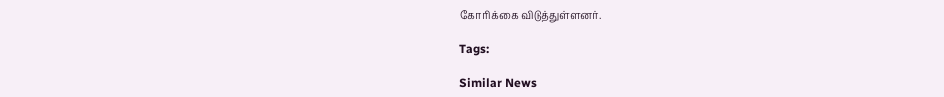கோரிக்கை விடுத்துள்ளனர்.

Tags:

Similar News